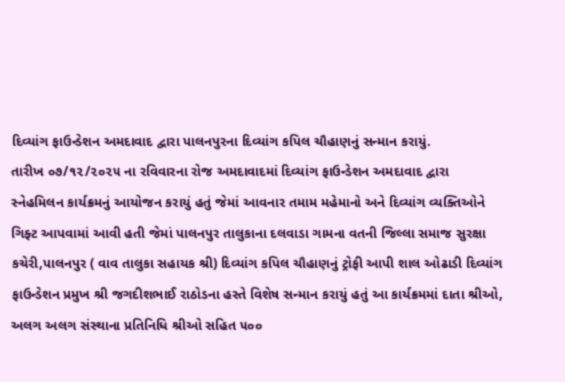દિવ્યાંગ ફાઉન્ડેશન અમદાવાદ દ્વારા પાલનપુરના દિવ્યાંગ કપિલ ચૌહાણનું સન્માન કરાયું.
તારીખ ૦૭/૧૨/૨૦૨૫ ના રવિવારના રોજ અમદાવાદમાં દિવ્યાંગ ફાઉન્ડેશન અમદાવાદ દ્વારા સ્નેહમિલન કાર્યક્રમનું આયોજન કરાયું હતું જેમાં આવનાર તમામ મહેમાનો અને દિવ્યાંગ વ્યક્તિઓને ગિફ્ટ આપવામાં આવી હતી જેમાં પાલનપુર તાલુકાના દલવાડા ગામના વતની જિલ્લા સમાજ સુરક્ષા કચેરી,પાલનપુર ( વાવ તાલુકા સહાયક શ્રી) દિવ્યાંગ કપિલ ચૌહાણનું ટ્રોફી આપી શાલ ઓઢાડી દિવ્યાંગ ફાઉન્ડેશન પ્રમુખ શ્રી જગદીશભાઈ રાઠોડના હસ્તે વિશેષ સન્માન કરાયું હતું આ કાર્યક્રમમાં દાતા શ્રીઓ, અલગ અલગ સંસ્થાના પ્રતિનિધિ શ્રીઓ સહિત ૫૦૦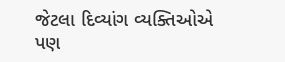જેટલા દિવ્યાંગ વ્યક્તિઓએ પણ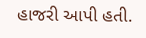હાજરી આપી હતી.